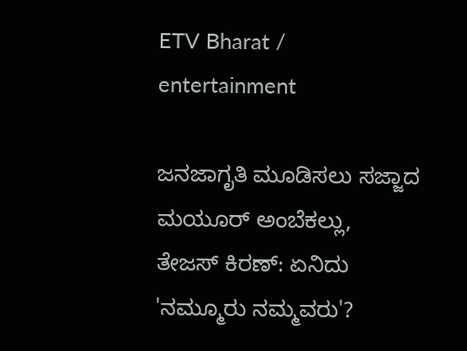ETV Bharat / entertainment

ಜನಜಾಗೃತಿ ಮೂಡಿಸಲು ಸಜ್ಜಾದ ಮಯೂರ್ ಅಂಬೆಕಲ್ಲು, ತೇಜಸ್ ಕಿರಣ್: ಏನಿದು 'ನಮ್ಮೂರು ನಮ್ಮವರು'?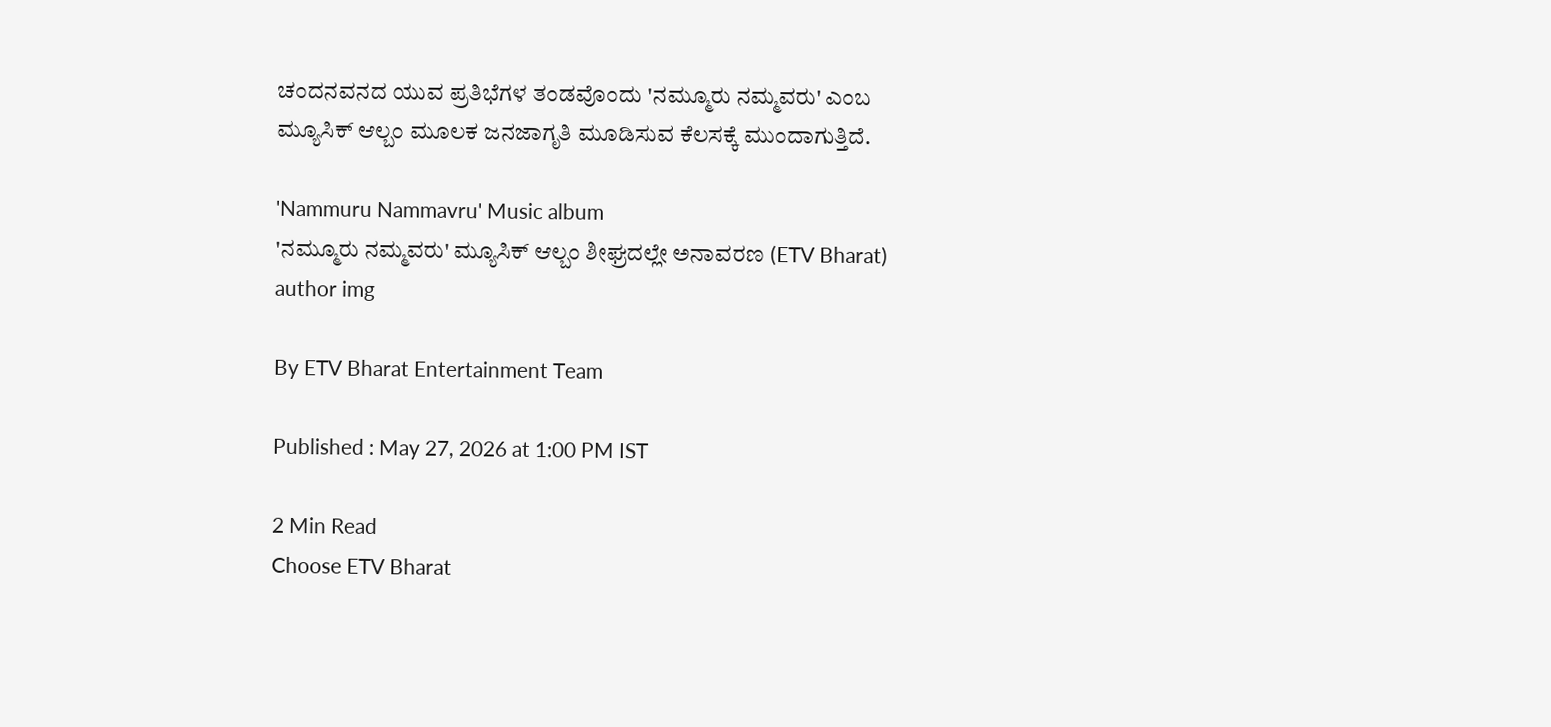ಚಂದನವನದ ಯುವ ಪ್ರತಿಭೆಗಳ ತಂಡವೊಂದು 'ನಮ್ಮೂರು ನಮ್ಮವರು' ಎಂಬ ಮ್ಯೂಸಿಕ್ ಆಲ್ಬಂ ಮೂಲಕ ಜನಜಾಗೃತಿ ಮೂಡಿಸುವ ಕೆಲಸಕ್ಕೆ ಮುಂದಾಗುತ್ತಿದೆ.

'Nammuru Nammavru' Music album
'ನಮ್ಮೂರು ನಮ್ಮವರು' ಮ್ಯೂಸಿಕ್ ಆಲ್ಬಂ ಶೀಘ್ರದಲ್ಲೇ ಅನಾವರಣ (ETV Bharat)
author img

By ETV Bharat Entertainment Team

Published : May 27, 2026 at 1:00 PM IST

2 Min Read
Choose ETV Bharat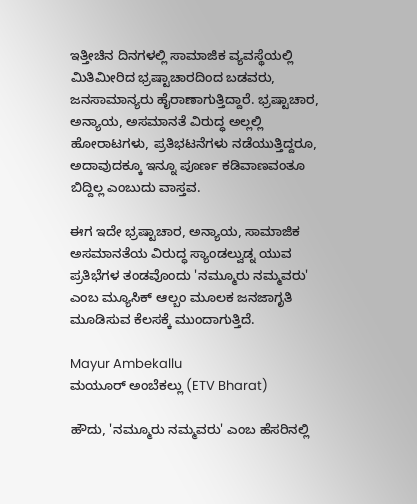ಇತ್ತೀಚಿನ ದಿನಗಳಲ್ಲಿ ಸಾಮಾಜಿಕ ವ್ಯವಸ್ಥೆಯಲ್ಲಿ ಮಿತಿಮೀರಿದ ಭ್ರಷ್ಟಾಚಾರದಿಂದ ಬಡವರು, ಜನಸಾಮಾನ್ಯರು ಹೈರಾಣಾಗುತ್ತಿದ್ದಾರೆ. ಭ್ರಷ್ಟಾಚಾರ, ಅನ್ಯಾಯ, ಅಸಮಾನತೆ ವಿರುದ್ಧ ಅಲ್ಲಲ್ಲಿ ಹೋರಾಟಗಳು, ಪ್ರತಿಭಟನೆಗಳು ನಡೆಯುತ್ತಿದ್ದರೂ, ಅದಾವುದಕ್ಕೂ ಇನ್ನೂ ಪೂರ್ಣ ಕಡಿವಾಣವಂತೂ ಬಿದ್ದಿಲ್ಲ ಎಂಬುದು ವಾಸ್ತವ.

ಈಗ ಇದೇ ಭ್ರಷ್ಟಾಚಾರ, ಅನ್ಯಾಯ, ಸಾಮಾಜಿಕ ಅಸಮಾನತೆಯ ವಿರುದ್ಧ ಸ್ಯಾಂಡಲ್ವುಡ್ನ ಯುವ ಪ್ರತಿಭೆಗಳ ತಂಡವೊಂದು 'ನಮ್ಮೂರು ನಮ್ಮವರು' ಎಂಬ ಮ್ಯೂಸಿಕ್ ಆಲ್ಬಂ ಮೂಲಕ ಜನಜಾಗೃತಿ ಮೂಡಿಸುವ ಕೆಲಸಕ್ಕೆ ಮುಂದಾಗುತ್ತಿದೆ.

Mayur Ambekallu
ಮಯೂರ್ ಅಂಬೆಕಲ್ಲು (ETV Bharat)

ಹೌದು, 'ನಮ್ಮೂರು ನಮ್ಮವರು' ಎಂಬ ಹೆಸರಿನಲ್ಲಿ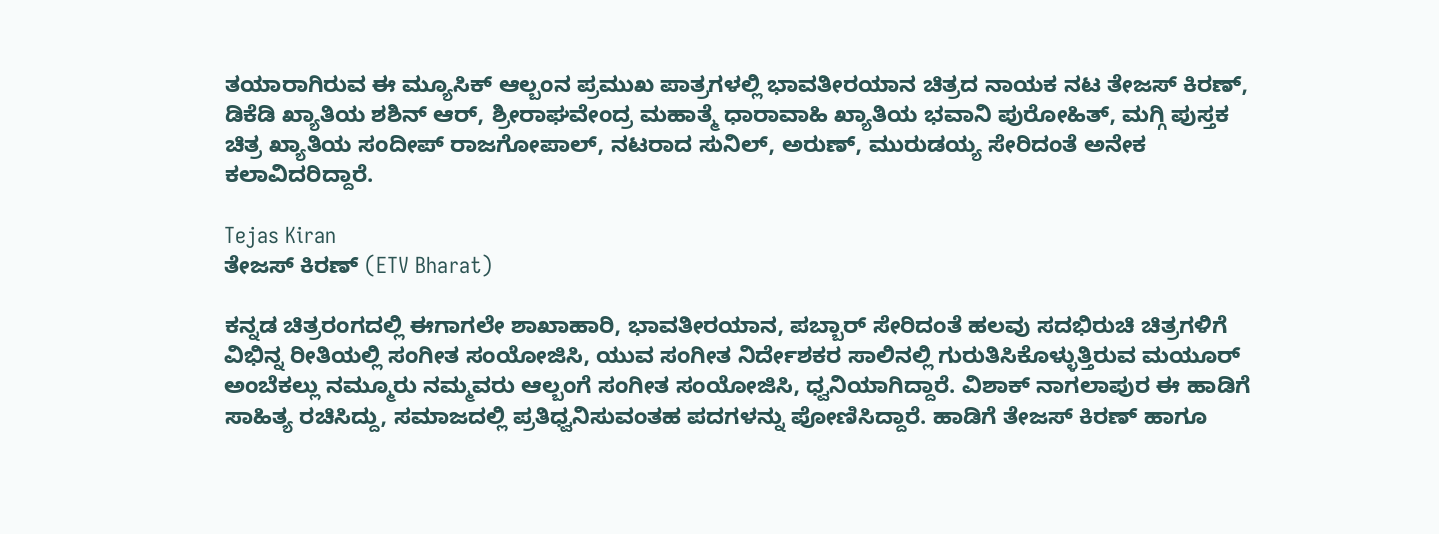ತಯಾರಾಗಿರುವ ಈ ಮ್ಯೂಸಿಕ್ ಆಲ್ಬಂನ ಪ್ರಮುಖ ಪಾತ್ರಗಳಲ್ಲಿ ಭಾವತೀರಯಾನ ಚಿತ್ರದ ನಾಯಕ ನಟ ತೇಜಸ್ ಕಿರಣ್, ಡಿಕೆಡಿ ಖ್ಯಾತಿಯ ಶಶಿನ್ ಆರ್, ಶ್ರೀರಾಘವೇಂದ್ರ ಮಹಾತ್ಮೆ ಧಾರಾವಾಹಿ ಖ್ಯಾತಿಯ ಭವಾನಿ ಪುರೋಹಿತ್, ಮಗ್ಗಿ ಪುಸ್ತಕ ಚಿತ್ರ ಖ್ಯಾತಿಯ ಸಂದೀಪ್ ರಾಜಗೋಪಾಲ್, ನಟರಾದ ಸುನಿಲ್, ಅರುಣ್, ಮುರುಡಯ್ಯ ಸೇರಿದಂತೆ ಅನೇಕ ಕಲಾವಿದರಿದ್ದಾರೆ.

Tejas Kiran
ತೇಜಸ್ ಕಿರಣ್ (ETV Bharat)

ಕನ್ನಡ ಚಿತ್ರರಂಗದಲ್ಲಿ ಈಗಾಗಲೇ ಶಾಖಾಹಾರಿ, ಭಾವತೀರಯಾನ, ಪಬ್ಬಾರ್ ಸೇರಿದಂತೆ ಹಲವು ಸದಭಿರುಚಿ ಚಿತ್ರಗಳಿಗೆ ವಿಭಿನ್ನ ರೀತಿಯಲ್ಲಿ ಸಂಗೀತ ಸಂಯೋಜಿಸಿ, ಯುವ ಸಂಗೀತ ನಿರ್ದೇಶಕರ ಸಾಲಿನಲ್ಲಿ ಗುರುತಿಸಿಕೊಳ್ಳುತ್ತಿರುವ ಮಯೂರ್ ಅಂಬೆಕಲ್ಲು ನಮ್ಮೂರು ನಮ್ಮವರು ಆಲ್ಬಂಗೆ ಸಂಗೀತ ಸಂಯೋಜಿಸಿ, ಧ್ವನಿಯಾಗಿದ್ದಾರೆ. ವಿಶಾಕ್ ನಾಗಲಾಪುರ ಈ ಹಾಡಿಗೆ ಸಾಹಿತ್ಯ ರಚಿಸಿದ್ದು, ಸಮಾಜದಲ್ಲಿ ಪ್ರತಿಧ್ವನಿಸುವಂತಹ ಪದಗಳನ್ನು ಪೋಣಿಸಿದ್ದಾರೆ. ಹಾಡಿಗೆ ತೇಜಸ್ ಕಿರಣ್ ಹಾಗೂ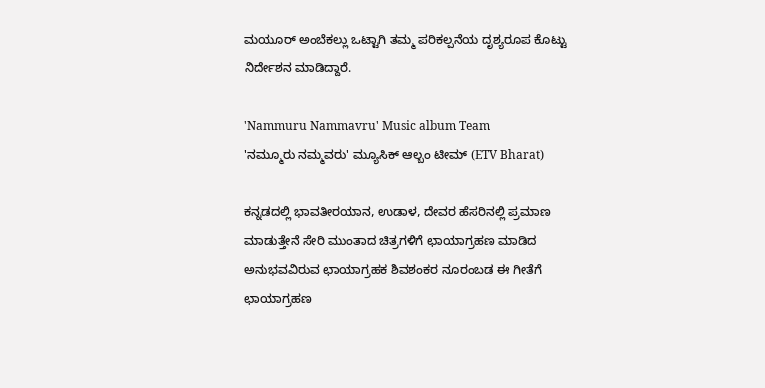ಮಯೂರ್ ಅಂಬೆಕಲ್ಲು ಒಟ್ಟಾಗಿ ತಮ್ಮ ಪರಿಕಲ್ಪನೆಯ ದೃಶ್ಯರೂಪ ಕೊಟ್ಟು ನಿರ್ದೇಶನ ಮಾಡಿದ್ದಾರೆ.

'Nammuru Nammavru' Music album Team
'ನಮ್ಮೂರು ನಮ್ಮವರು' ಮ್ಯೂಸಿಕ್ ಆಲ್ಬಂ ಟೀಮ್ (ETV Bharat)

ಕನ್ನಡದಲ್ಲಿ ಭಾವತೀರಯಾನ, ಉಡಾಳ, ದೇವರ ಹೆಸರಿನಲ್ಲಿ ಪ್ರಮಾಣ ಮಾಡುತ್ತೇನೆ ಸೇರಿ ಮುಂತಾದ ಚಿತ್ರಗಳಿಗೆ ಛಾಯಾಗ್ರಹಣ ಮಾಡಿದ ಅನುಭವವಿರುವ ಛಾಯಾಗ್ರಹಕ ಶಿವಶಂಕರ ನೂರಂಬಡ ಈ ಗೀತೆಗೆ ಛಾಯಾಗ್ರಹಣ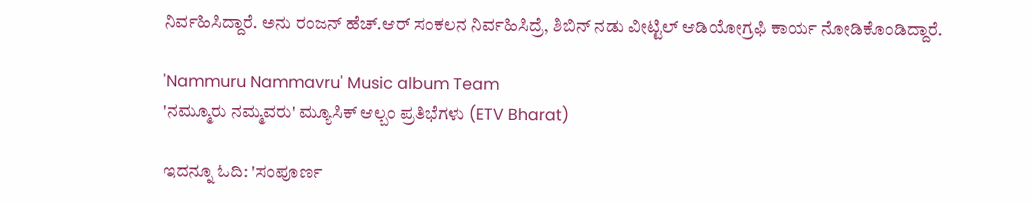ನಿರ್ವಹಿಸಿದ್ದಾರೆ. ಅನು ರಂಜನ್ ಹೆಚ್.ಆರ್ ಸಂಕಲನ ನಿರ್ವಹಿಸಿದ್ರೆ, ಶಿಬಿನ್ ನಡು ವೀಟ್ಟಿಲ್ ಆಡಿಯೋಗ್ರಫಿ ಕಾರ್ಯ ನೋಡಿಕೊಂಡಿದ್ದಾರೆ.

'Nammuru Nammavru' Music album Team
'ನಮ್ಮೂರು ನಮ್ಮವರು' ಮ್ಯೂಸಿಕ್ ಆಲ್ಬಂ ಪ್ರತಿಭೆಗಳು (ETV Bharat)

ಇದನ್ನೂ ಓದಿ: 'ಸಂಪೂರ್ಣ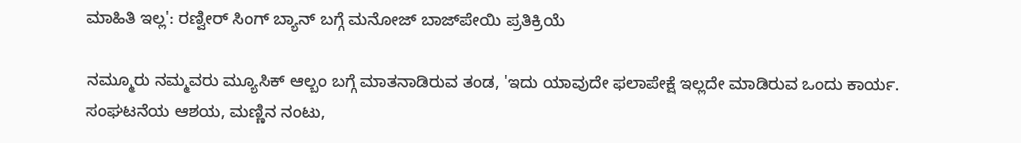ಮಾಹಿತಿ ಇಲ್ಲ': ರಣ್ವೀರ್ ಸಿಂಗ್ ಬ್ಯಾನ್ ಬಗ್ಗೆ ಮನೋಜ್ ಬಾಜ್‌ಪೇಯಿ ಪ್ರತಿಕ್ರಿಯೆ

ನಮ್ಮೂರು ನಮ್ಮವರು ಮ್ಯೂಸಿಕ್ ಆಲ್ಬಂ ಬಗ್ಗೆ ಮಾತನಾಡಿರುವ ತಂಡ, 'ಇದು ಯಾವುದೇ ಫಲಾಪೇಕ್ಷೆ ಇಲ್ಲದೇ ಮಾಡಿರುವ ಒಂದು ಕಾರ್ಯ. ಸಂಘಟನೆಯ ಆಶಯ, ಮಣ್ಣಿನ ನಂಟು,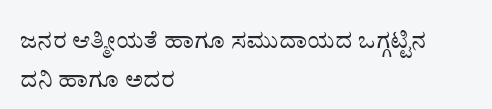ಜನರ ಆತ್ಮೀಯತೆ ಹಾಗೂ ಸಮುದಾಯದ ಒಗ್ಗಟ್ಟಿನ ದನಿ ಹಾಗೂ ಅದರ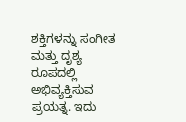ಶಕ್ತಿಗಳನ್ನು ಸಂಗೀತ ಮತ್ತು ದೃಶ್ಯ ರೂಪದಲ್ಲಿ ಅಭಿವ್ಯಕ್ತಿಸುವ ಪ್ರಯತ್ನ. ಇದು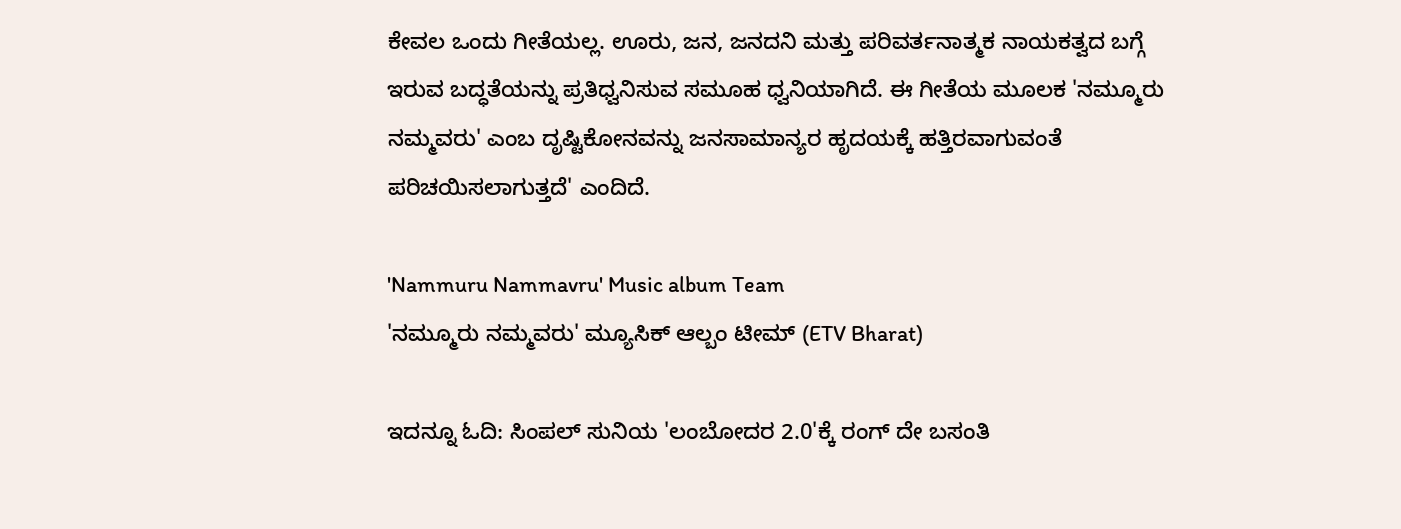ಕೇವಲ ಒಂದು ಗೀತೆಯಲ್ಲ. ಊರು, ಜನ, ಜನದನಿ ಮತ್ತು ಪರಿವರ್ತನಾತ್ಮಕ ನಾಯಕತ್ವದ ಬಗ್ಗೆ ಇರುವ ಬದ್ಧತೆಯನ್ನು ಪ್ರತಿಧ್ವನಿಸುವ ಸಮೂಹ ಧ್ವನಿಯಾಗಿದೆ. ಈ ಗೀತೆಯ ಮೂಲಕ 'ನಮ್ಮೂರು ನಮ್ಮವರು' ಎಂಬ ದೃಷ್ಟಿಕೋನವನ್ನು ಜನಸಾಮಾನ್ಯರ ಹೃದಯಕ್ಕೆ ಹತ್ತಿರವಾಗುವಂತೆ ಪರಿಚಯಿಸಲಾಗುತ್ತದೆ' ಎಂದಿದೆ.

'Nammuru Nammavru' Music album Team
'ನಮ್ಮೂರು ನಮ್ಮವರು' ಮ್ಯೂಸಿಕ್ ಆಲ್ಬಂ ಟೀಮ್ (ETV Bharat)

ಇದನ್ನೂ ಓದಿ: ಸಿಂಪಲ್ ಸುನಿಯ 'ಲಂಬೋದರ 2.0'ಕ್ಕೆ ರಂಗ್ ದೇ ಬಸಂತಿ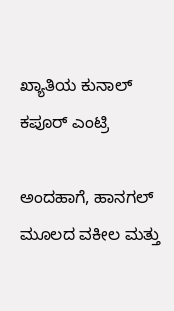ಖ್ಯಾತಿಯ ಕುನಾಲ್ ಕಪೂರ್ ಎಂಟ್ರಿ

ಅಂದಹಾಗೆ, ಹಾನಗಲ್ ಮೂಲದ ವಕೀಲ ಮತ್ತು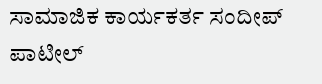ಸಾಮಾಜಿಕ ಕಾರ್ಯಕರ್ತ ಸಂದೀಪ್ ಪಾಟೀಲ್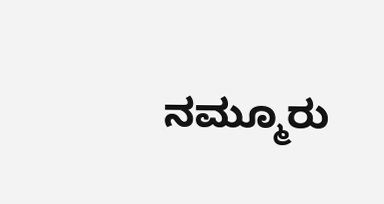ನಮ್ಮೂರು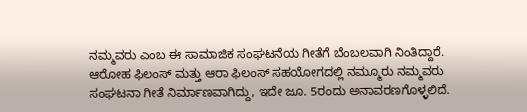ನಮ್ಮವರು ಎಂಬ ಈ ಸಾಮಾಜಿಕ ಸಂಘಟನೆಯ ಗೀತೆಗೆ ಬೆಂಬಲವಾಗಿ ನಿಂತಿದ್ದಾರೆ. ಆರೋಹ ಫಿಲಂಸ್ ಮತ್ತು ಆರಾ ಫಿಲಂಸ್ ಸಹಯೋಗದಲ್ಲಿ ನಮ್ಮೂರು ನಮ್ಮವರು ಸಂಘಟನಾ ಗೀತೆ ನಿರ್ಮಾಣವಾಗಿದ್ದು, ಇದೇ ಜೂ. 5ರಂದು ಅನಾವರಣಗೊಳ್ಳಲಿದೆ.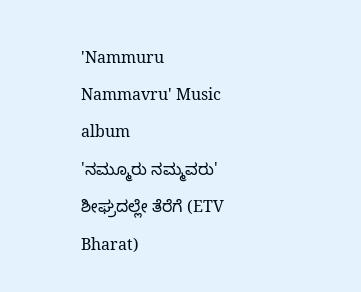'Nammuru Nammavru' Music album
'ನಮ್ಮೂರು ನಮ್ಮವರು' ಶೀಘ್ರದಲ್ಲೇ ತೆರೆಗೆ (ETV Bharat)